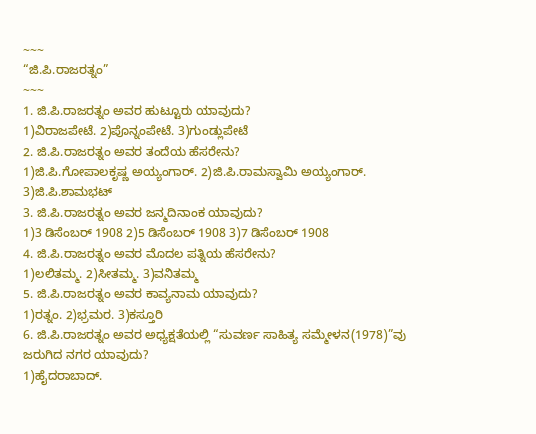~~~
“ಜಿ.ಪಿ.ರಾಜರತ್ನಂ”
~~~
1. ಜಿ.ಪಿ.ರಾಜರತ್ನಂ ಅವರ ಹುಟ್ಟೂರು ಯಾವುದು?
1)ವಿರಾಜಪೇಟೆ. 2)ಪೊನ್ನಂಪೇಟೆ. 3)ಗುಂಡ್ಲುಪೇಟೆ
2. ಜಿ.ಪಿ.ರಾಜರತ್ನಂ ಅವರ ತಂದೆಯ ಹೆಸರೇನು?
1)ಜಿ.ಪಿ.ಗೋಪಾಲಕೃಷ್ಣ ಅಯ್ಯಂಗಾರ್. 2)ಜಿ.ಪಿ.ರಾಮಸ್ವಾಮಿ ಅಯ್ಯಂಗಾರ್. 3)ಜಿ.ಪಿ.ಶಾಮಭಟ್
3. ಜಿ.ಪಿ.ರಾಜರತ್ನಂ ಅವರ ಜನ್ಮದಿನಾಂಕ ಯಾವುದು?
1)3 ಡಿಸೆಂಬರ್ 1908 2)5 ಡಿಸೆಂಬರ್ 1908 3)7 ಡಿಸೆಂಬರ್ 1908
4. ಜಿ.ಪಿ.ರಾಜರತ್ನಂ ಅವರ ಮೊದಲ ಪತ್ನಿಯ ಹೆಸರೇನು?
1)ಲಲಿತಮ್ಮ. 2)ಸೀತಮ್ಮ. 3)ವನಿತಮ್ಮ
5. ಜಿ.ಪಿ.ರಾಜರತ್ನಂ ಅವರ ಕಾವ್ಯನಾಮ ಯಾವುದು?
1)ರತ್ನಂ. 2)ಭ್ರಮರ. 3)ಕಸ್ತೂರಿ
6. ಜಿ.ಪಿ.ರಾಜರತ್ನಂ ಅವರ ಅಧ್ಯಕ್ಷತೆಯಲ್ಲಿ “ಸುವರ್ಣ ಸಾಹಿತ್ಯ ಸಮ್ಮೇಳನ(1978)”ವು ಜರುಗಿದ ನಗರ ಯಾವುದು?
1)ಹೈದರಾಬಾದ್.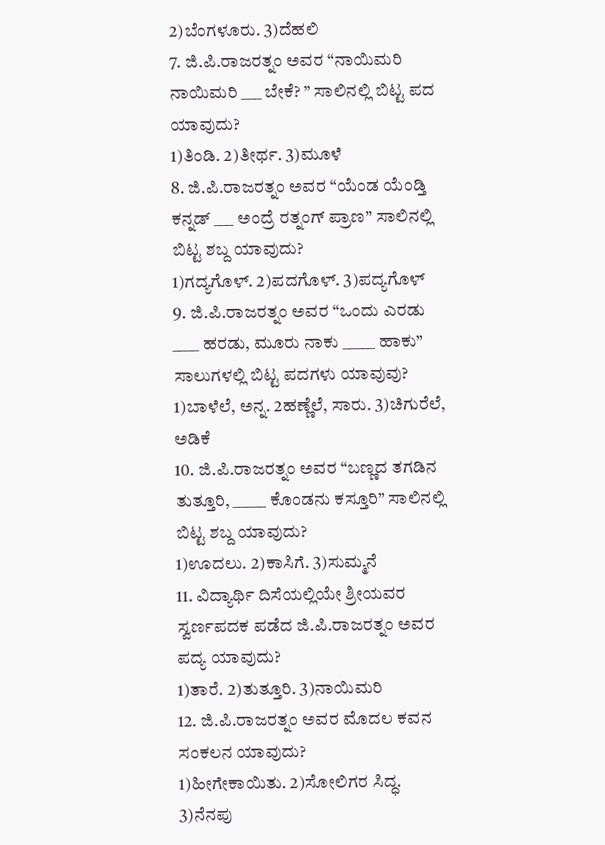2)ಬೆಂಗಳೂರು. 3)ದೆಹಲಿ
7. ಜಿ.ಪಿ.ರಾಜರತ್ನಂ ಅವರ “ನಾಯಿಮರಿ ನಾಯಿಮರಿ ___ ಬೇಕೆ? ” ಸಾಲಿನಲ್ಲಿ ಬಿಟ್ಟ ಪದ ಯಾವುದು?
1)ತಿಂಡಿ. 2)ತೀರ್ಥ. 3)ಮೂಳೆ
8. ಜಿ.ಪಿ.ರಾಜರತ್ನಂ ಅವರ “ಯೆಂಡ ಯೆಂಡ್ತಿ ಕನ್ನಡ್ ___ ಅಂದ್ರೆ ರತ್ನಂಗ್ ಪ್ರಾಣ” ಸಾಲಿನಲ್ಲಿ ಬಿಟ್ಟ ಶಬ್ದ ಯಾವುದು?
1)ಗದ್ಯಗೊಳ್. 2)ಪದಗೊಳ್. 3)ಪದ್ಯಗೊಳ್
9. ಜಿ.ಪಿ.ರಾಜರತ್ನಂ ಅವರ “ಒಂದು ಎರಡು ____ ಹರಡು, ಮೂರು ನಾಕು _____ ಹಾಕು” ಸಾಲುಗಳಲ್ಲಿ ಬಿಟ್ಟ ಪದಗಳು ಯಾವುವು?
1)ಬಾಳೆಲೆ, ಅನ್ನ. 2ಹಣ್ಣೆಲೆ, ಸಾರು. 3)ಚಿಗುರೆಲೆ, ಅಡಿಕೆ
10. ಜಿ.ಪಿ.ರಾಜರತ್ನಂ ಅವರ “ಬಣ್ಣದ ತಗಡಿನ ತುತ್ತೂರಿ, _____ ಕೊಂಡನು ಕಸ್ತೂರಿ” ಸಾಲಿನಲ್ಲಿ ಬಿಟ್ಟ ಶಬ್ದ ಯಾವುದು?
1)ಊದಲು. 2)ಕಾಸಿಗೆ. 3)ಸುಮ್ಮನೆ
11. ವಿದ್ಯಾರ್ಥಿ ದಿಸೆಯಲ್ಲಿಯೇ ಶ್ರೀಯವರ ಸ್ವರ್ಣಪದಕ ಪಡೆದ ಜಿ.ಪಿ.ರಾಜರತ್ನಂ ಅವರ ಪದ್ಯ ಯಾವುದು?
1)ತಾರೆ. 2)ತುತ್ತೂರಿ. 3)ನಾಯಿಮರಿ
12. ಜಿ.ಪಿ.ರಾಜರತ್ನಂ ಅವರ ಮೊದಲ ಕವನ ಸಂಕಲನ ಯಾವುದು?
1)ಹೀಗೇಕಾಯಿತು. 2)ಸೋಲಿಗರ ಸಿದ್ಧ. 3)ನೆನಪು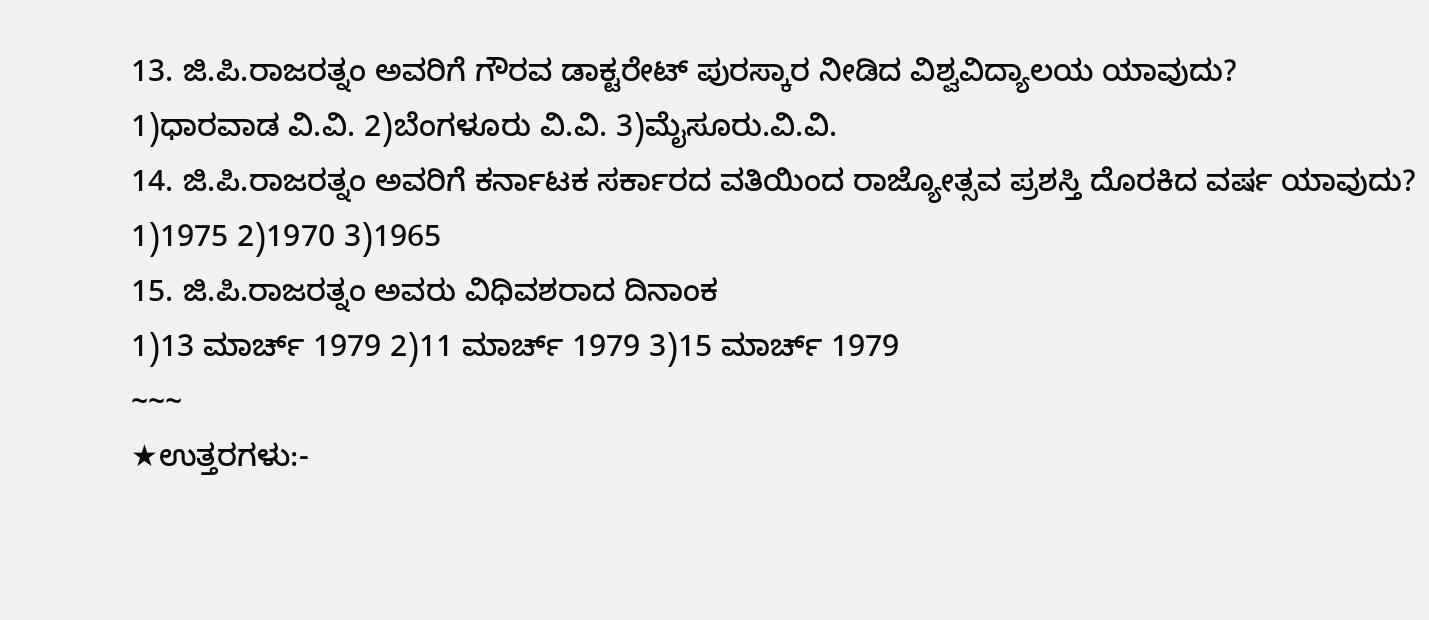13. ಜಿ.ಪಿ.ರಾಜರತ್ನಂ ಅವರಿಗೆ ಗೌರವ ಡಾಕ್ಟರೇಟ್ ಪುರಸ್ಕಾರ ನೀಡಿದ ವಿಶ್ವವಿದ್ಯಾಲಯ ಯಾವುದು?
1)ಧಾರವಾಡ ವಿ.ವಿ. 2)ಬೆಂಗಳೂರು ವಿ.ವಿ. 3)ಮೈಸೂರು.ವಿ.ವಿ.
14. ಜಿ.ಪಿ.ರಾಜರತ್ನಂ ಅವರಿಗೆ ಕರ್ನಾಟಕ ಸರ್ಕಾರದ ವತಿಯಿಂದ ರಾಜ್ಯೋತ್ಸವ ಪ್ರಶಸ್ತಿ ದೊರಕಿದ ವರ್ಷ ಯಾವುದು?
1)1975 2)1970 3)1965
15. ಜಿ.ಪಿ.ರಾಜರತ್ನಂ ಅವರು ವಿಧಿವಶರಾದ ದಿನಾಂಕ
1)13 ಮಾರ್ಚ್ 1979 2)11 ಮಾರ್ಚ್ 1979 3)15 ಮಾರ್ಚ್ 1979
~~~
★ಉತ್ತರಗಳು:-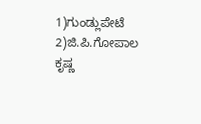1)ಗುಂಡ್ಲುಪೇಟೆ 2)ಜಿ.ಪಿ.ಗೋಪಾಲ ಕೃಷ್ಣ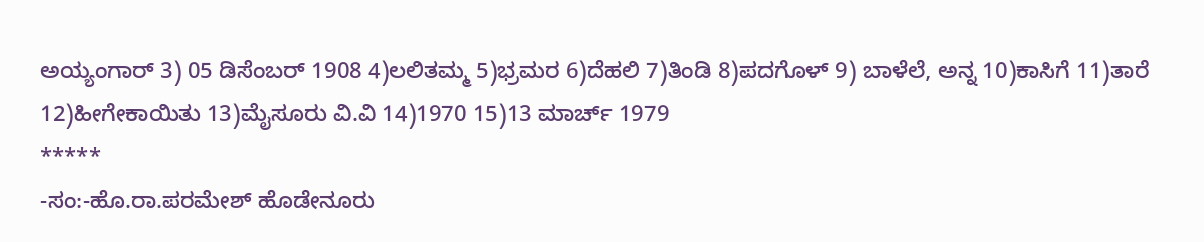ಅಯ್ಯಂಗಾರ್ 3) 05 ಡಿಸೆಂಬರ್ 1908 4)ಲಲಿತಮ್ಮ 5)ಭ್ರಮರ 6)ದೆಹಲಿ 7)ತಿಂಡಿ 8)ಪದಗೊಳ್ 9) ಬಾಳೆಲೆ, ಅನ್ನ 10)ಕಾಸಿಗೆ 11)ತಾರೆ 12)ಹೀಗೇಕಾಯಿತು 13)ಮೈಸೂರು ವಿ.ವಿ 14)1970 15)13 ಮಾರ್ಚ್ 1979
*****
-ಸಂ:-ಹೊ.ರಾ.ಪರಮೇಶ್ ಹೊಡೇನೂರು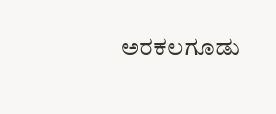ಅರಕಲಗೂಡು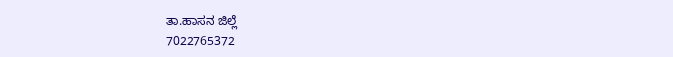ತಾ.ಹಾಸನ ಜಿಲ್ಲೆ
7022765372